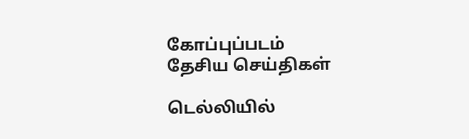கோப்புப்படம்
தேசிய செய்திகள்

டெல்லியில்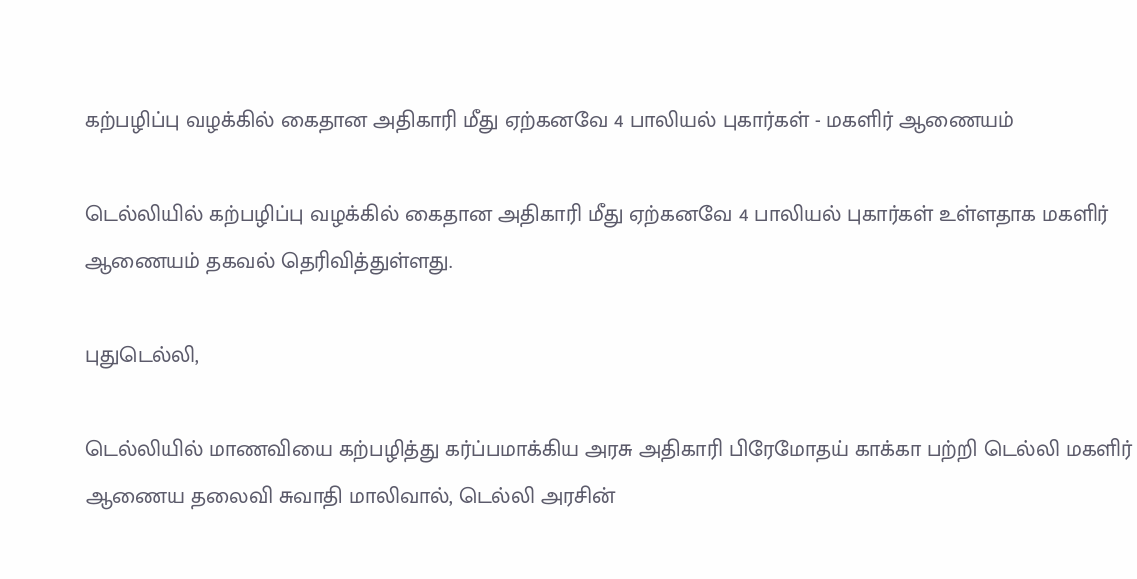கற்பழிப்பு வழக்கில் கைதான அதிகாரி மீது ஏற்கனவே 4 பாலியல் புகார்கள் - மகளிர் ஆணையம்

டெல்லியில் கற்பழிப்பு வழக்கில் கைதான அதிகாரி மீது ஏற்கனவே 4 பாலியல் புகார்கள் உள்ளதாக மகளிர் ஆணையம் தகவல் தெரிவித்துள்ளது.

புதுடெல்லி,

டெல்லியில் மாணவியை கற்பழித்து கர்ப்பமாக்கிய அரசு அதிகாரி பிரேமோதய் காக்கா பற்றி டெல்லி மகளிர் ஆணைய தலைவி சுவாதி மாலிவால், டெல்லி அரசின்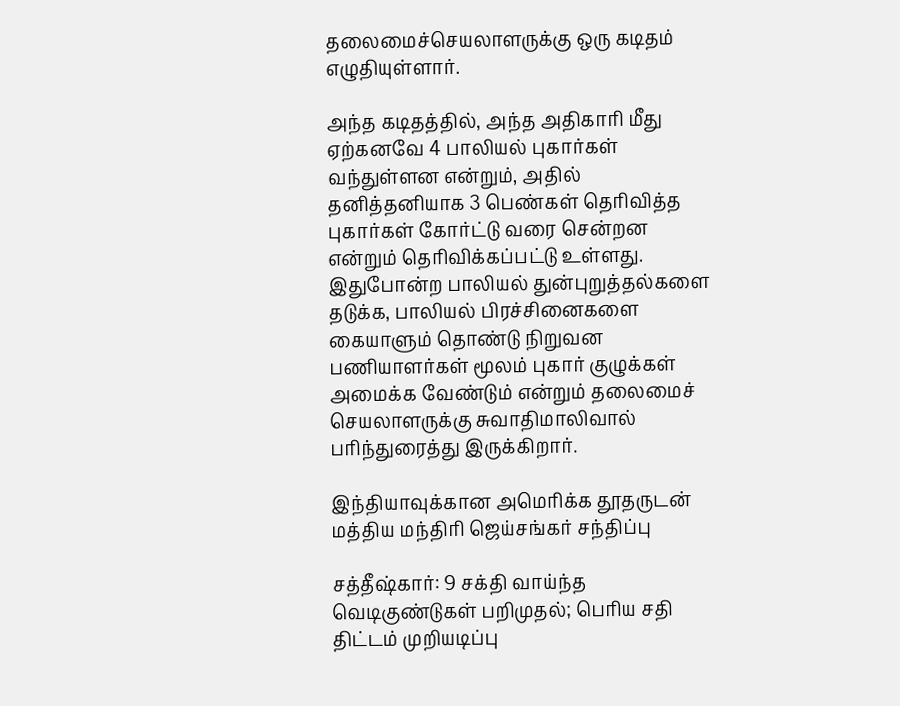தலைமைச்செயலாளருக்கு ஒரு கடிதம் எழுதியுள்ளார்.

அந்த கடிதத்தில், அந்த அதிகாரி மீது ஏற்கனவே 4 பாலியல் புகார்கள் வந்துள்ளன என்றும், அதில் தனித்தனியாக 3 பெண்கள் தெரிவித்த புகார்கள் கோர்ட்டு வரை சென்றன என்றும் தெரிவிக்கப்பட்டு உள்ளது. இதுபோன்ற பாலியல் துன்புறுத்தல்களை தடுக்க, பாலியல் பிரச்சினைகளை கையாளும் தொண்டு நிறுவன பணியாளர்கள் மூலம் புகார் குழுக்கள் அமைக்க வேண்டும் என்றும் தலைமைச் செயலாளருக்கு சுவாதிமாலிவால் பரிந்துரைத்து இருக்கிறார்.

இந்தியாவுக்கான அமெரிக்க தூதருடன் மத்திய மந்திரி ஜெய்சங்கர் சந்திப்பு

சத்தீஷ்கார்: 9 சக்தி வாய்ந்த வெடிகுண்டுகள் பறிமுதல்; பெரிய சதி திட்டம் முறியடிப்பு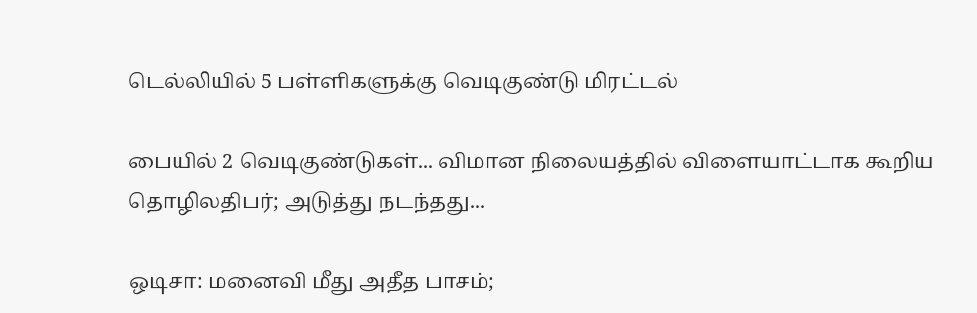டெல்லியில் 5 பள்ளிகளுக்கு வெடிகுண்டு மிரட்டல்

பையில் 2 வெடிகுண்டுகள்... விமான நிலையத்தில் விளையாட்டாக கூறிய தொழிலதிபர்; அடுத்து நடந்தது...

ஒடிசா: மனைவி மீது அதீத பாசம்;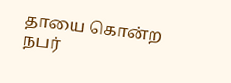தாயை கொன்ற நபர்